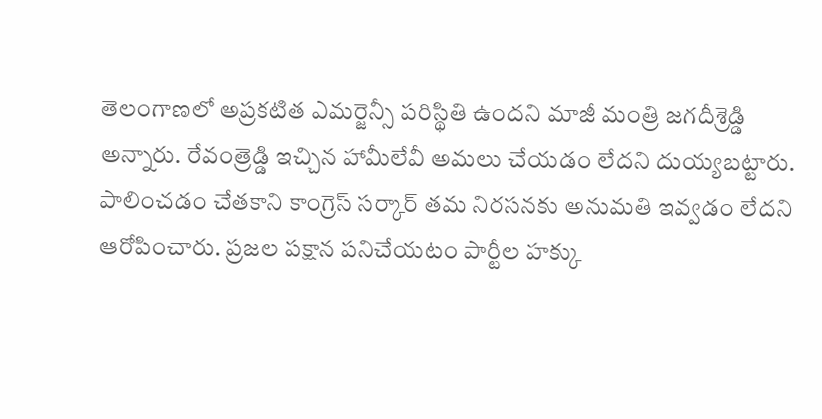తెలంగాణలో అప్రకటిత ఎమర్జెన్సీ పరిస్థితి ఉందని మాజీ మంత్రి జగదీశ్రెడ్డి అన్నారు. రేవంత్రెడ్డి ఇచ్చిన హామీలేవీ అమలు చేయడం లేదని దుయ్యబట్టారు. పాలించడం చేతకాని కాంగ్రెస్ సర్కార్ తమ నిరసనకు అనుమతి ఇవ్వడం లేదని ఆరోపించారు. ప్రజల పక్షాన పనిచేయటం పార్టీల హక్కు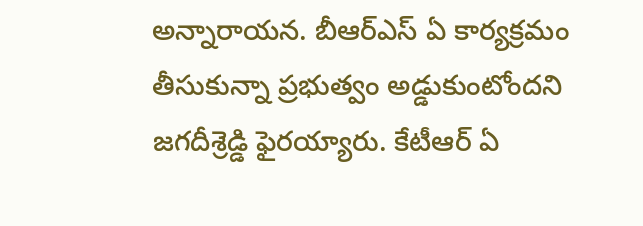అన్నారాయన. బీఆర్ఎస్ ఏ కార్యక్రమం తీసుకున్నా ప్రభుత్వం అడ్డుకుంటోందని జగదీశ్రెడ్డి ఫైరయ్యారు. కేటీఆర్ ఏ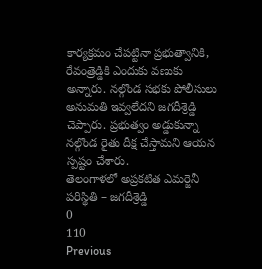కార్యక్రమం చేపట్టినా ప్రభుత్వానికి, రేవంత్రెడ్డికి ఎందుకు వణుకు అన్నారు. నల్గొండ సభకు పోలీసులు అనుమతి ఇవ్వలేదని జగదీశ్రెడ్డి చెప్పారు. ప్రభుత్వం అడ్డుకున్నా నల్గొండ రైతు దీక్ష చేస్తామని ఆయన స్పష్టం చేశారు.
తెలంగాళలో అప్రకటిత ఎమర్జెనీ పరిస్థితి – జగదీశ్రెడ్డి
0
110
Previous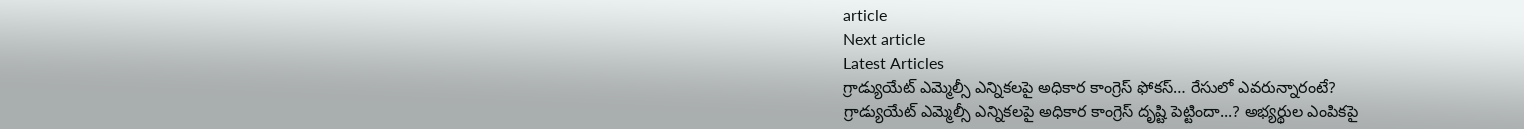article
Next article
Latest Articles
గ్రాడ్యుయేట్ ఎమ్మెల్సీ ఎన్నికలపై అధికార కాంగ్రెస్ ఫోకస్… రేసులో ఎవరున్నారంటే?
గ్రాడ్యుయేట్ ఎమ్మెల్సీ ఎన్నికలపై అధికార కాంగ్రెస్ దృష్టి పెట్టిందా...? అభ్యర్థుల ఎంపికపై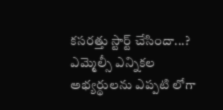కసరత్తు స్టార్ట్ చేసిందా...? ఎమ్మెల్సీ ఎన్నికల అభ్యర్థులను ఎప్పటి లోగా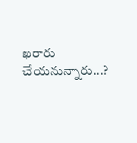ఖరారు చేయనున్నారు...?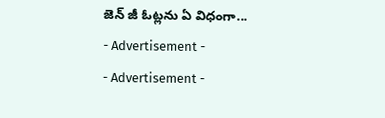జెన్ జీ ఓట్లను ఏ విధంగా...
- Advertisement -
- Advertisement -